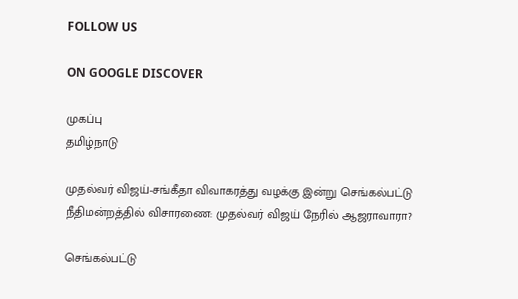FOLLOW US

ON GOOGLE DISCOVER

முகப்பு
தமிழ்நாடு

முதல்வர் விஜய்-சங்கீதா விவாகரத்து வழக்கு இன்று செங்கல்பட்டு நீதிமன்றத்தில் விசாரணை: முதல்வர் விஜய் நேரில் ஆஜராவாரா?

செங்கல்பட்டு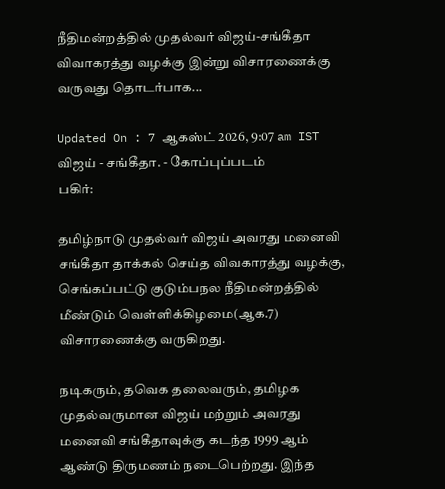நீதிமன்றத்தில் முதல்வர் விஜய்-சங்கீதா விவாகரத்து வழக்கு இன்று விசாரணைக்கு வருவது தொடர்பாக...

Updated On : 7 ஆகஸ்ட் 2026, 9:07 am IST
விஜய் - சங்கீதா. - கோப்புப்படம்
பகிர்:

தமிழ்நாடு முதல்வர் விஜய் அவரது மனைவி சங்கீதா தாக்கல் செய்த விவகாரத்து வழக்கு, செங்கப்பட்டு குடும்பநல நீதிமன்றத்தில் மீண்டும் வெள்ளிக்கிழமை(ஆக.7) விசாரணைக்கு வருகிறது.

நடிகரும், தவெக தலைவரும், தமிழக முதல்வருமான விஜய் மற்றும் அவரது மனைவி சங்கீதாவுக்கு கடந்த 1999 ஆம் ஆண்டு திருமணம் நடைபெற்றது. இந்த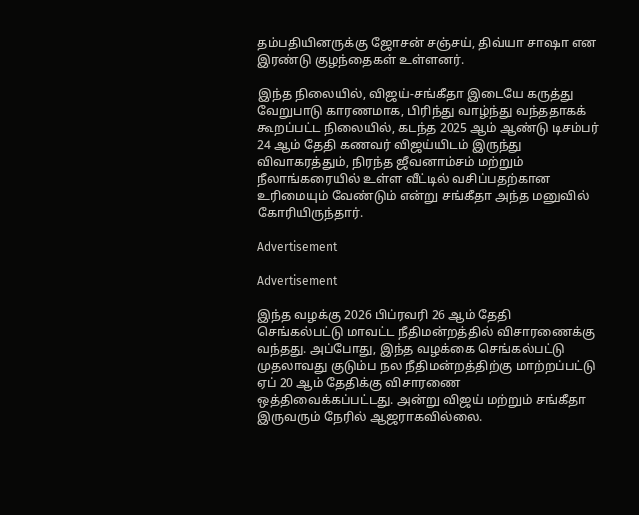தம்பதியினருக்கு ஜோசன் சஞ்சய், திவ்யா சாஷா என இரண்டு குழந்தைகள் உள்ளனர்.

இந்த நிலையில், விஜய்-சங்கீதா இடையே கருத்து வேறுபாடு காரணமாக, பிரிந்து வாழ்ந்து வந்ததாகக் கூறப்பட்ட நிலையில், கடந்த 2025 ஆம் ஆண்டு டிசம்பர் 24 ஆம் தேதி கணவர் விஜய்யிடம் இருந்து விவாகரத்தும், நிரந்த ஜீவனாம்சம் மற்றும் நீலாங்கரையில் உள்ள வீட்டில் வசிப்பதற்கான உரிமையும் வேண்டும் என்று சங்கீதா அந்த மனுவில் கோரியிருந்தார்.

Advertisement

Advertisement

இந்த வழக்கு 2026 பிப்ரவரி 26 ஆம் தேதி செங்கல்பட்டு மாவட்ட நீதிமன்றத்தில் விசாரணைக்கு வந்தது. அப்போது, இந்த வழக்கை செங்கல்பட்டு முதலாவது குடும்ப நல நீதிமன்றத்திற்கு மாற்றப்பட்டு ஏப் 20 ஆம் தேதிக்கு விசாரணை ஒத்திவைக்கப்பட்டது. அன்று விஜய் மற்றும் சங்கீதா இருவரும் நேரில் ஆஜராகவில்லை.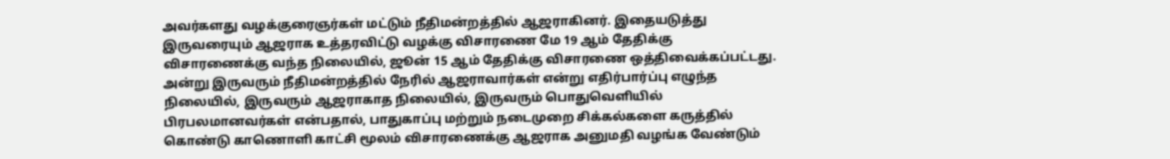அவர்களது வழக்குரைஞர்கள் மட்டும் நீதிமன்றத்தில் ஆஜராகினர். இதையடுத்து இருவரையும் ஆஜராக உத்தரவிட்டு வழக்கு விசாரணை மே 19 ஆம் தேதிக்கு விசாரணைக்கு வந்த நிலையில், ஜூன் 15 ஆம் தேதிக்கு விசாரணை ஒத்திவைக்கப்பட்டது. அன்று இருவரும் நீதிமன்றத்தில் நேரில் ஆஜராவார்கள் என்று எதிர்பார்ப்பு எழுந்த நிலையில், இருவரும் ஆஜராகாத நிலையில், இருவரும் பொதுவெளியில் பிரபலமானவர்கள் என்பதால், பாதுகாப்பு மற்றும் நடைமுறை சிக்கல்களை கருத்தில் கொண்டு காணொளி காட்சி மூலம் விசாரணைக்கு ஆஜராக அனுமதி வழங்க வேண்டும்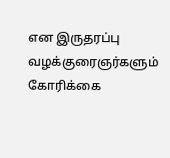என இருதரப்பு வழக்குரைஞர்களும் கோரிக்கை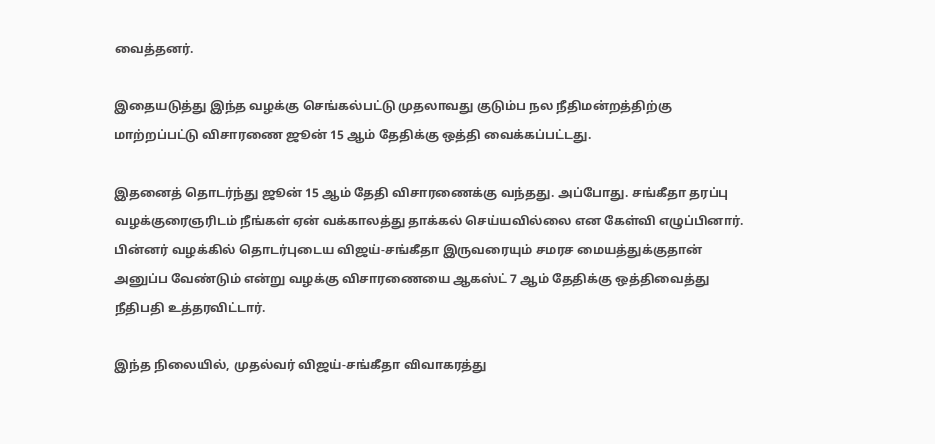வைத்தனர்.

இதையடுத்து இந்த வழக்கு செங்கல்பட்டு முதலாவது குடும்ப நல நீதிமன்றத்திற்கு மாற்றப்பட்டு விசாரணை ஜூன் 15 ஆம் தேதிக்கு ஒத்தி வைக்கப்பட்டது.

இதனைத் தொடர்ந்து ஜூன் 15 ஆம் தேதி விசாரணைக்கு வந்தது. அப்போது. சங்கீதா தரப்பு வழக்குரைஞரிடம் நீங்கள் ஏன் வக்காலத்து தாக்கல் செய்யவில்லை என கேள்வி எழுப்பினார். பின்னர் வழக்கில் தொடர்புடைய விஜய்-சங்கீதா இருவரையும் சமரச மையத்துக்குதான் அனுப்ப வேண்டும் என்று வழக்கு விசாரணையை ஆகஸ்ட் 7 ஆம் தேதிக்கு ஒத்திவைத்து நீதிபதி உத்தரவிட்டார்.

இந்த நிலையில், முதல்வர் விஜய்-சங்கீதா விவாகரத்து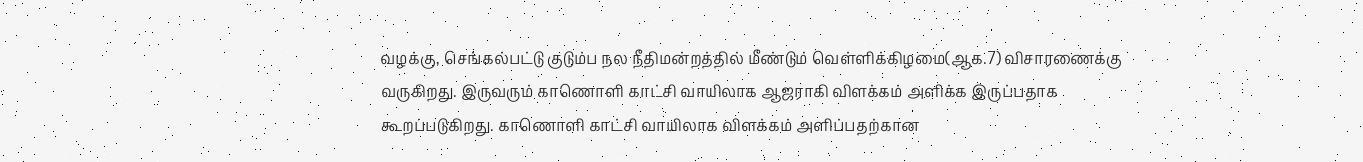வழக்கு, செங்கல்பட்டு குடும்ப நல நீதிமன்றத்தில் மீண்டும் வெள்ளிக்கிழமை(ஆக.7) விசாரணைக்கு வருகிறது. இருவரும் காணொளி காட்சி வாயிலாக ஆஜராகி விளக்கம் அளிக்க இருப்பதாக கூறப்படுகிறது. காணொளி காட்சி வாயிலாக விளக்கம் அளிப்பதற்கான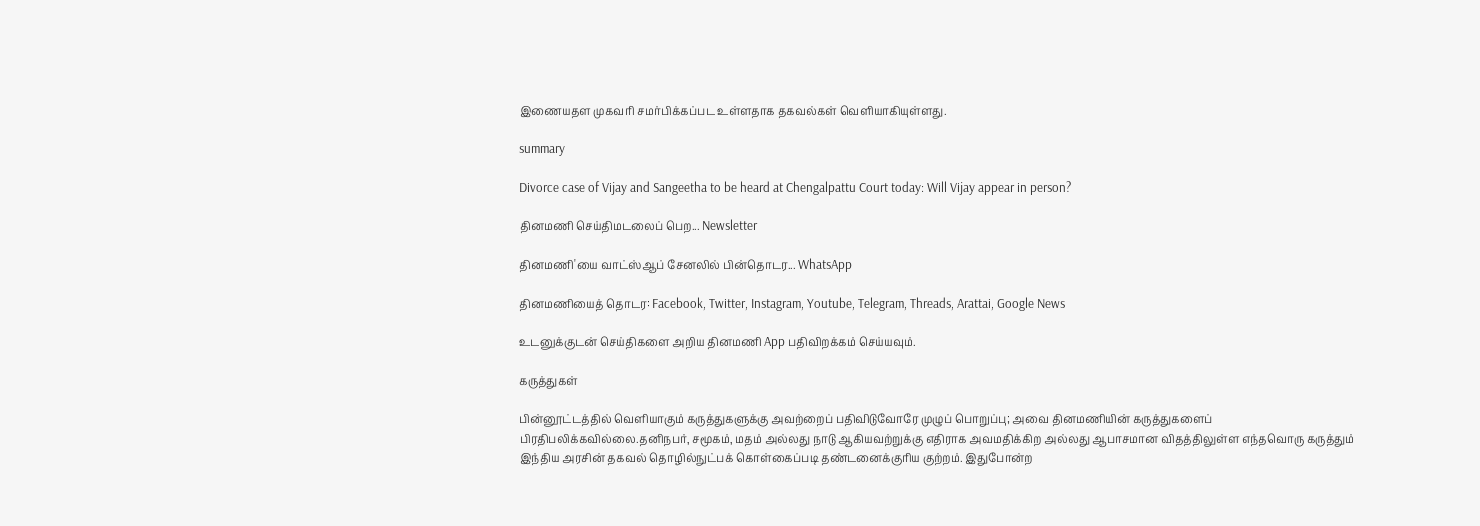இணையதள முகவரி சமர்பிக்கப்பட உள்ளதாக தகவல்கள் வெளியாகியுள்ளது.

summary

Divorce case of Vijay and Sangeetha to be heard at Chengalpattu Court today: Will Vijay appear in person?

தினமணி செய்திமடலைப் பெற... Newsletter

தினமணி'யை வாட்ஸ்ஆப் சேனலில் பின்தொடர... WhatsApp

தினமணியைத் தொடர: Facebook, Twitter, Instagram, Youtube, Telegram, Threads, Arattai, Google News

உடனுக்குடன் செய்திகளை அறிய தினமணி App பதிவிறக்கம் செய்யவும்.

கருத்துகள்

பின்னூட்டத்தில் வெளியாகும் கருத்துகளுக்கு அவற்றைப் பதிவிடுவோரே முழுப் பொறுப்பு; அவை தினமணியின் கருத்துகளைப் பிரதிபலிக்கவில்லை.தனிநபர், சமூகம், மதம் அல்லது நாடு ஆகியவற்றுக்கு எதிராக அவமதிக்கிற அல்லது ஆபாசமான விதத்திலுள்ள எந்தவொரு கருத்தும் இந்திய அரசின் தகவல் தொழில்நுட்பக் கொள்கைப்படி தண்டனைக்குரிய குற்றம். இதுபோன்ற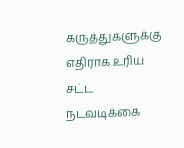கருத்துகளுக்கு எதிராக உரிய சட்ட நடவடிக்கை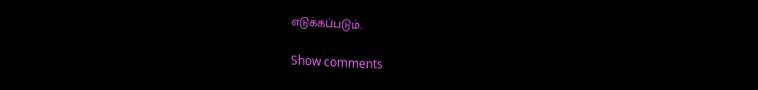எடுக்கப்படும்.

Show comments